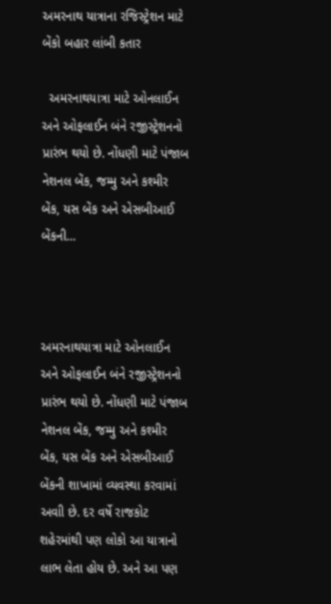અમરનાથ યાત્રાના રજિસ્ટ્રેશન માટે બેંકો બહાર લાંબી કતાર

  અમરનાથયાત્રા માટે ઓનલાઈન અને ઓફલાઈન બંને રજીસ્ટ્રેશનનો પ્રારંભ થયો છે. નોંધણી માટે પંજાબ નેશનલ બેંક, જમ્મુ અને કશ્મીર બેંક, યસ બેંક અને એસબીઆઈ બેંકની…



અમરનાથયાત્રા માટે ઓનલાઈન અને ઓફલાઈન બંને રજીસ્ટ્રેશનનો પ્રારંભ થયો છે. નોંધણી માટે પંજાબ નેશનલ બેંક, જમ્મુ અને કશ્મીર બેંક, યસ બેંક અને એસબીઆઈ બેંકની શાખામાં વ્યવસ્થા કરવામાં અવાી છે. દર વર્ષે રાજકોટ શહેરમાંથી પણ લોકો આ યાત્રાનો લાભ લેતા હોય છે. અને આ પણ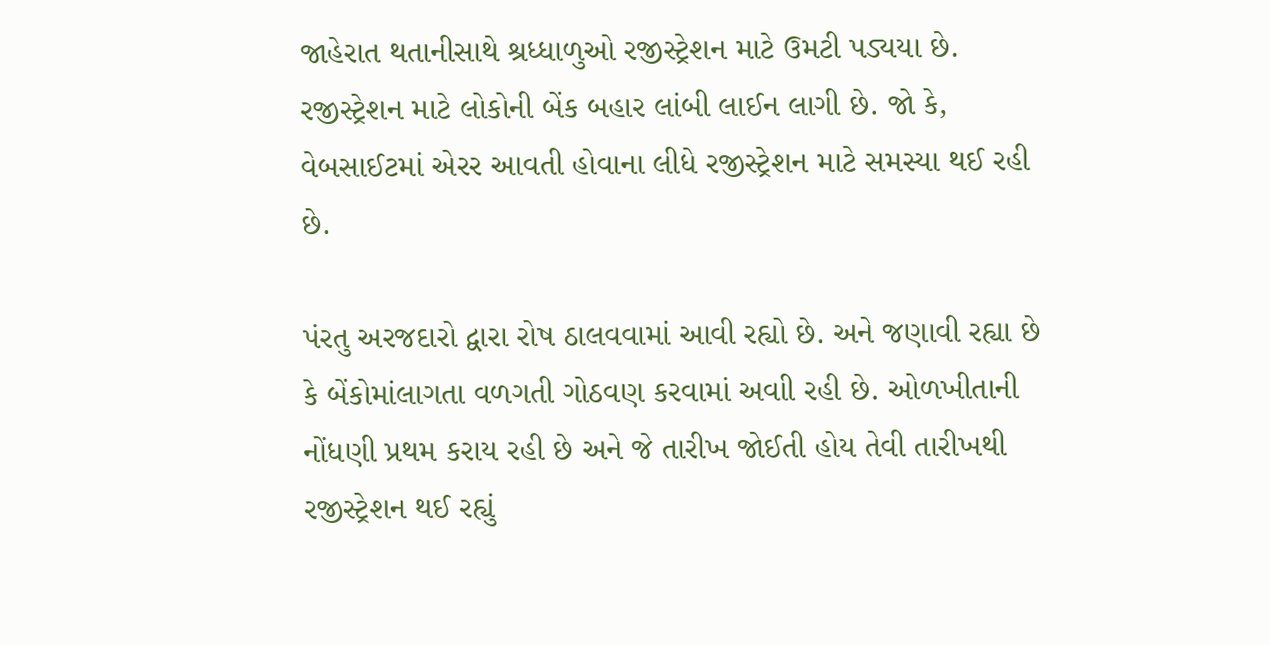જાહેરાત થતાનીસાથે શ્રધ્ધાળુઓ રજીસ્ટ્રેશન માટે ઉમટી પડ્યયા છે. રજીસ્ટ્રેશન માટે લોકોની બેંક બહાર લાંબી લાઈન લાગી છે. જો કે, વેબસાઈટમાં એરર આવતી હોવાના લીધે રજીસ્ટ્રેશન માટે સમસ્યા થઈ રહી છે.

પંરતુ અરજદારો દ્વારા રોષ ઠાલવવામાં આવી રહ્યો છે. અને જણાવી રહ્યા છે કે બેંકોમાંલાગતા વળગતી ગોઠવણ કરવામાં અવાી રહી છે. ઓળખીતાની નોંધણી પ્રથમ કરાય રહી છે અને જે તારીખ જોઈતી હોય તેવી તારીખથી રજીસ્ટ્રેશન થઈ રહ્યું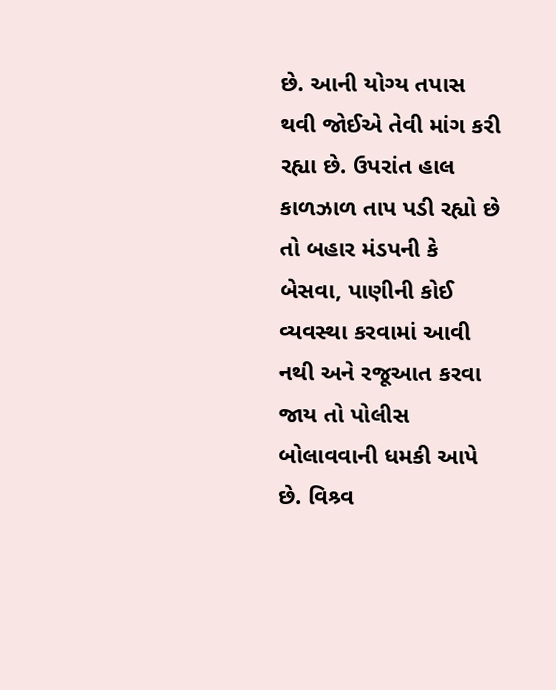છે. આની યોગ્ય તપાસ થવી જોઈએ તેવી માંગ કરી રહ્યા છે. ઉપરાંત હાલ કાળઝાળ તાપ પડી રહ્યો છે તો બહાર મંડપની કે બેસવા, પાણીની કોઈ વ્યવસ્થા કરવામાં આવી નથી અને રજૂઆત કરવા જાય તો પોલીસ બોલાવવાની ધમકી આપે છે. વિશ્ર્વ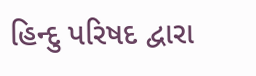હિન્દુ પરિષદ દ્વારા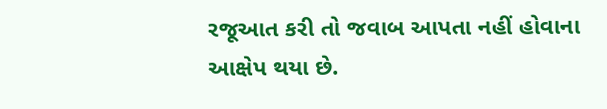રજૂઆત કરી તો જવાબ આપતા નહીં હોવાના આક્ષેપ થયા છે.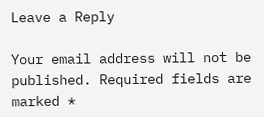Leave a Reply

Your email address will not be published. Required fields are marked *